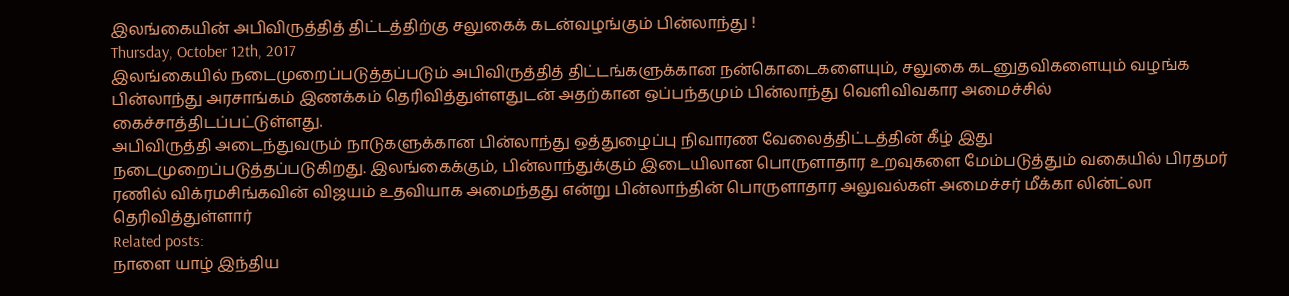இலங்கையின் அபிவிருத்தித் திட்டத்திற்கு சலுகைக் கடன்வழங்கும் பின்லாந்து !
Thursday, October 12th, 2017
இலங்கையில் நடைமுறைப்படுத்தப்படும் அபிவிருத்தித் திட்டங்களுக்கான நன்கொடைகளையும், சலுகை கடனுதவிகளையும் வழங்க பின்லாந்து அரசாங்கம் இணக்கம் தெரிவித்துள்ளதுடன் அதற்கான ஒப்பந்தமும் பின்லாந்து வெளிவிவகார அமைச்சில் கைச்சாத்திடப்பட்டுள்ளது.
அபிவிருத்தி அடைந்துவரும் நாடுகளுக்கான பின்லாந்து ஒத்துழைப்பு நிவாரண வேலைத்திட்டத்தின் கீழ் இது நடைமுறைப்படுத்தப்படுகிறது. இலங்கைக்கும், பின்லாந்துக்கும் இடையிலான பொருளாதார உறவுகளை மேம்படுத்தும் வகையில் பிரதமர் ரணில் விக்ரமசிங்கவின் விஜயம் உதவியாக அமைந்தது என்று பின்லாந்தின் பொருளாதார அலுவல்கள் அமைச்சர் மீக்கா லின்ட்லா தெரிவித்துள்ளார்
Related posts:
நாளை யாழ் இந்திய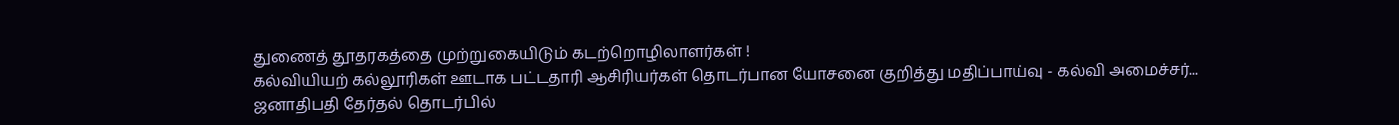துணைத் தூதரகத்தை முற்றுகையிடும் கடற்றொழிலாளர்கள் !
கல்வியியற் கல்லூரிகள் ஊடாக பட்டதாரி ஆசிரியர்கள் தொடர்பான யோசனை குறித்து மதிப்பாய்வு - கல்வி அமைச்சர்...
ஜனாதிபதி தேர்தல் தொடர்பில்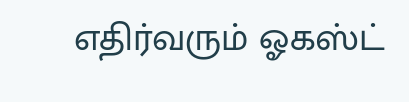எதிர்வரும் ஓகஸ்ட்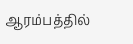ஆரம்பத்தில்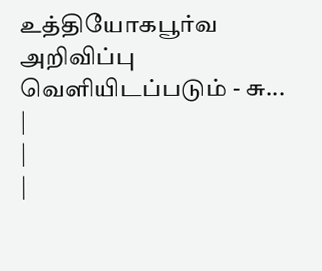உத்தியோகபூர்வ அறிவிப்பு வெளியிடப்படும் - சு...
|
|
|